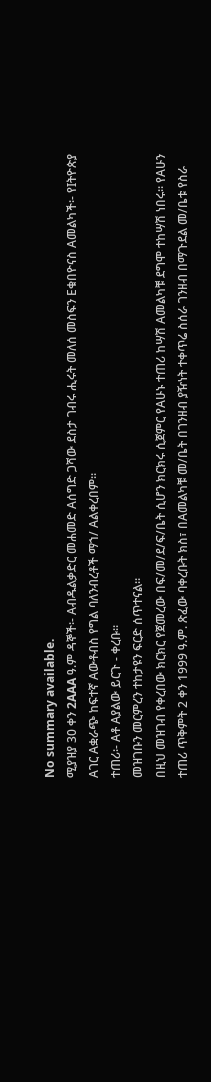No summary available.
ሚያዝያ 30 ቀን 2AAA ዓ.ም ዳኞች፡- Aብዱልቃድር መሐመድ Aሰግድ ጋሻው ደስታ ገብሩ ሒሩት መለሰ መስፍን Eቁበዮናስ Aመልካች፡- የIትዮጵያ Aገር Aቋራጭ ከፍተኛ Aውቶብስ የግል ባለንብረቶች ማኀ/ Aልቀረበም።
ተጠሪ፡- Aቶ Aያልው ይርጉ - ቀረቡ።
መዝገቡን መርምረን ተከታዩን ፍርድ ሰጥተናል።
በዚህ መዝገብ የቀረበው ክርክር የጀመረው በፍ/መ/ደ/ፍ/ቤት ሲሆን ክርክሩ ሲጀምር የAሁኑ ተጠሪ ከሣሽ Aመልካቹ ደግሞ ተከሣሽ ነበሩ። የAሁን ተጠሪ ጥቅምት 2 ቀን 1999 ዓ.ም. ጽፈው ባቀረቡት ክስ፣ በAመልካቹ መ/ቤት በገንዘብ ያዥነት ተቀጥሬ ስሰራ ገንዘብ በማጉደል መ/ቤቱ የስራ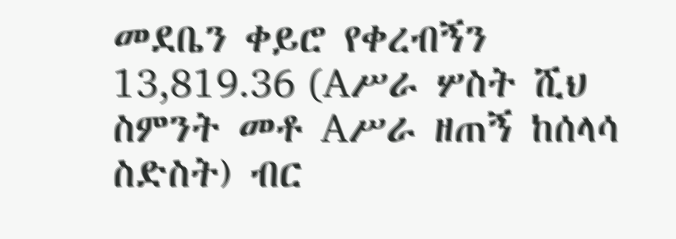መደቤን ቀይሮ የቀረብኝን 13,819.36 (Aሥራ ሦስት ሺህ ስምንት መቶ Aሥራ ዘጠኝ ከሰላሳ ስድስት) ብር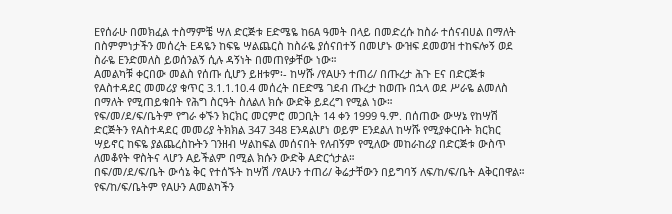Eየሰራሁ በመክፈል ተስማምቼ ሣለ ድርጅቱ Eድሜዬ ከ6A ዓመት በላይ በመድረሱ ከስራ ተሰናብሀል በማለት በስምምነታችን መሰረት Eዳዬን ከፍዬ ሣልጨርስ ከስራዬ ያሰናበተኝ በመሆኑ ውዝፍ ደመወዝ ተከፍሎኝ ወደ ስራዬ Eንድመለስ ይወሰንልኝ ሲሉ ዳኝነት በመጠየቃቸው ነው።
Aመልካቹ ቀርበው መልስ የሰጡ ሲሆን ይዘቱም፡- ከሣሹ /የAሁን ተጠሪ/ በጡረታ ሕጉ Eና በድርጅቱ የAስተዳደር መመሪያ ቁጥር 3.1.1.10.4 መሰረት በEድሜ ገደብ ጡረታ ከወጡ በኋላ ወደ ሥራዬ ልመለስ በማለት የሚጠይቁበት የሕግ ስርዓት ስለልለ ክሱ ውድቅ ይደረግ የሚል ነው።
የፍ/መ/ደ/ፍ/ቤትም የግራ ቀኙን ክርክር መርምሮ መጋቢት 14 ቀን 1999 ዓ.ም. በሰጠው ውሣኔ የከሣሽ ድርጅትን የAስተዳደር መመሪያ ትክክል 347 348 Eንዳልሆነ ወይም Eንደልለ ከሣሹ የሚያቀርቡት ክርክር ሣይኖር ከፍዬ ያልጨረስኩትን ገንዘብ ሣልከፍል መሰናበት የለብኝም የሚለው መከራከሪያ በድርጅቱ ውስጥ ለመቆየት ዋስትና ላሆን Aይችልም በሚል ክሱን ውድቅ Aድርጎታል።
በፍ/መ/ደ/ፍ/ቤት ውሳኔ ቅር የተሰኙት ከሣሽ /የAሁን ተጠሪ/ ቅሬታቸውን በይግባኝ ለፍ/ከ/ፍ/ቤት Aቅርበዋል። የፍ/ከ/ፍ/ቤትም የAሁን Aመልካችን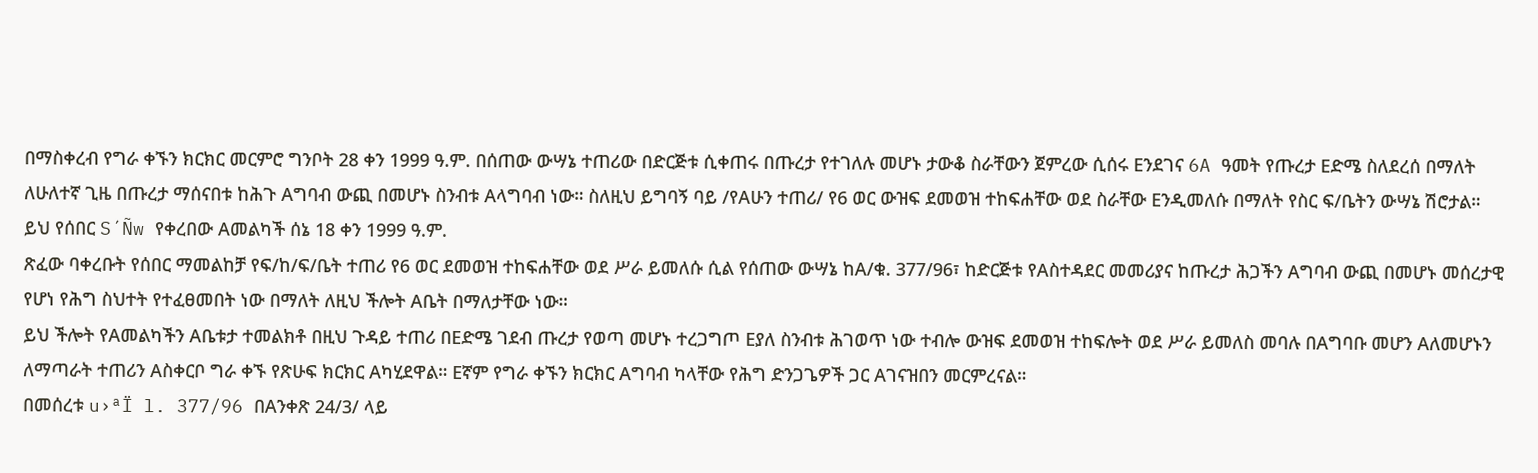በማስቀረብ የግራ ቀኙን ክርክር መርምሮ ግንቦት 28 ቀን 1999 ዓ.ም. በሰጠው ውሣኔ ተጠሪው በድርጅቱ ሲቀጠሩ በጡረታ የተገለሉ መሆኑ ታውቆ ስራቸውን ጀምረው ሲሰሩ Eንደገና 6A ዓመት የጡረታ Eድሜ ስለደረሰ በማለት ለሁለተኛ ጊዜ በጡረታ ማሰናበቱ ከሕጉ Aግባብ ውጪ በመሆኑ ስንብቱ Aላግባብ ነው። ስለዚህ ይግባኝ ባይ /የAሁን ተጠሪ/ የ6 ወር ውዝፍ ደመወዝ ተከፍሐቸው ወደ ስራቸው Eንዲመለሱ በማለት የስር ፍ/ቤትን ውሣኔ ሽሮታል።
ይህ የሰበር S´Ñw የቀረበው Aመልካች ሰኔ 18 ቀን 1999 ዓ.ም.
ጽፈው ባቀረቡት የሰበር ማመልከቻ የፍ/ከ/ፍ/ቤት ተጠሪ የ6 ወር ደመወዝ ተከፍሐቸው ወደ ሥራ ይመለሱ ሲል የሰጠው ውሣኔ ከA/ቁ. 377/96፣ ከድርጅቱ የAስተዳደር መመሪያና ከጡረታ ሕጋችን Aግባብ ውጪ በመሆኑ መሰረታዊ የሆነ የሕግ ስህተት የተፈፀመበት ነው በማለት ለዚህ ችሎት Aቤት በማለታቸው ነው።
ይህ ችሎት የAመልካችን Aቤቱታ ተመልክቶ በዚህ ጉዳይ ተጠሪ በEድሜ ገደብ ጡረታ የወጣ መሆኑ ተረጋግጦ Eያለ ስንብቱ ሕገወጥ ነው ተብሎ ውዝፍ ደመወዝ ተከፍሎት ወደ ሥራ ይመለስ መባሉ በAግባቡ መሆን Aለመሆኑን ለማጣራት ተጠሪን Aስቀርቦ ግራ ቀኙ የጽሁፍ ክርክር Aካሂደዋል። Eኛም የግራ ቀኙን ክርክር Aግባብ ካላቸው የሕግ ድንጋጌዎች ጋር Aገናዝበን መርምረናል።
በመሰረቱ u›ªÏ l. 377/96 በAንቀጽ 24/3/ ላይ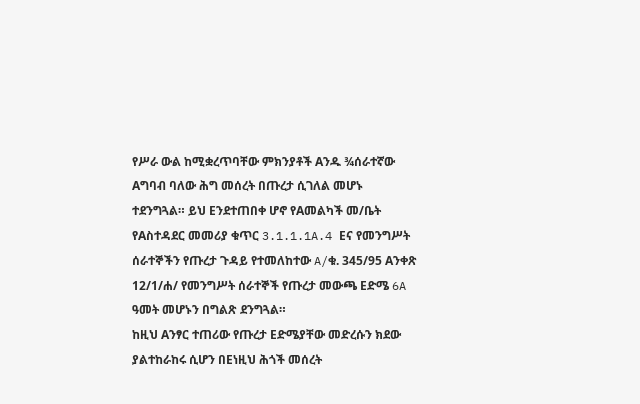የሥራ ውል ከሚቋረጥባቸው ምክንያቶች Aንዱ ¾ሰራተኛው Aግባብ ባለው ሕግ መሰረት በጡረታ ሲገለል መሆኑ ተደንግጓል። ይህ Eንደተጠበቀ ሆኖ የAመልካች መ/ቤት የAስተዳደር መመሪያ ቁጥር 3.1.1.1A.4 Eና የመንግሥት ሰራተኞችን የጡረታ ጉዳይ የተመለከተው A/ቁ. 345/95 Aንቀጽ 12/1/ሐ/ የመንግሥት ሰራተኞች የጡረታ መውጫ Eድሜ 6A ዓመት መሆኑን በግልጽ ደንግጓል።
ከዚህ Aንፃር ተጠሪው የጡረታ Eድሜያቸው መድረሱን ክደው ያልተከራከሩ ሲሆን በEነዚህ ሕጎች መሰረት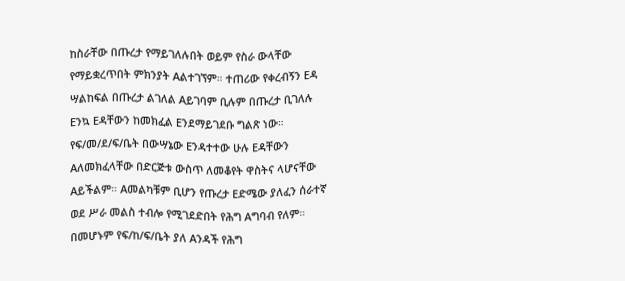ከስራቸው በጡረታ የማይገለሉበት ወይም የስራ ውላቸው የማይቋረጥበት ምክንያት Aልተገኘም። ተጠሪው የቀረብኝን Eዳ ሣልከፍል በጡረታ ልገለል Aይገባም ቢሉም በጡረታ ቢገለሉ Eንኳ Eዳቸውን ከመክፈል Eንደማይገደቡ ግልጽ ነው። የፍ/መ/ደ/ፍ/ቤት በውሣኔው Eንዳተተው ሁሉ Eዳቸውን Aለመክፈላቸው በድርጅቱ ውስጥ ለመቆየት ዋስትና ላሆናቸው Aይችልም። Aመልካቹም ቢሆን የጡረታ Eድሜው ያለፈን ሰራተኛ ወደ ሥራ መልስ ተብሎ የሚገደድበት የሕግ Aግባብ የለም። በመሆኑም የፍ/ከ/ፍ/ቤት ያለ Aንዳች የሕግ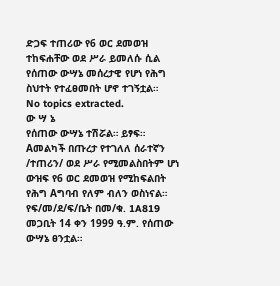ድጋፍ ተጠሪው የ6 ወር ደመወዝ ተከፍሐቸው ወደ ሥራ ይመለሱ ሲል የሰጠው ውሣኔ መሰረታዊ የሆነ የሕግ ስህተት የተፈፀመበት ሆኖ ተገኝቷል።
No topics extracted.
ው ሣ ኔ
የሰጠው ውሣኔ ተሽሯል። ይፃፍ።
Aመልካች በጡረታ የተገለለ ሰራተኛን /ተጠሪን/ ወደ ሥራ የሚመልስበትም ሆነ ውዝፍ የ6 ወር ደመወዝ የሚከፍልበት የሕግ Aግባብ የለም ብለን ወስነናል።
የፍ/መ/ደ/ፍ/ቤት በመ/ቁ. 1A819 መጋቢት 14 ቀን 1999 ዓ.ም. የሰጠው ውሣኔ ፀንቷል።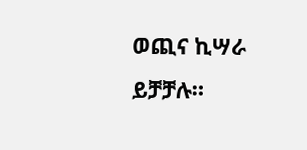ወጪና ኪሣራ ይቻቻሉ።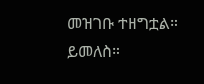መዝገቡ ተዘግቷል። ይመለስ።